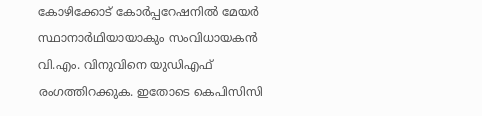കോഴിക്കോട് കോര്‍പ്പറേഷനില്‍ മേയര്‍ സ്ഥാനാര്‍ഥിയായാകും സംവിധായകന്‍ വി.എം. വിനുവിനെ യുഡിഎഫ് രംഗത്തിറക്കുക. ഇതോടെ കെപിസിസി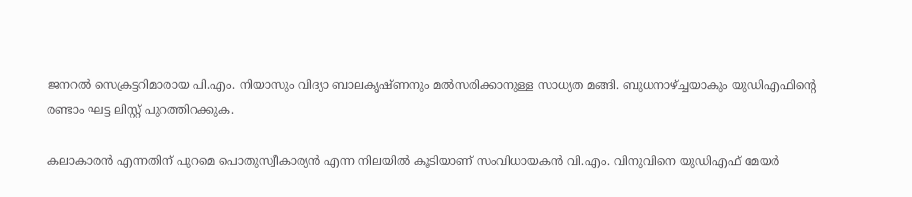ജനറല്‍ സെക്രട്ടറിമാരായ പി.എം. നിയാസും വിദ്യാ ബാലകൃഷ്ണനും മല്‍സരിക്കാനുള്ള സാധ്യത മങ്ങി. ബുധനാഴ്ച്ചയാകും യുഡിഎഫിന്‍റെ രണ്ടാം ഘട്ട ലിസ്റ്റ് പുറത്തിറക്കുക.

കലാകാരന്‍ എന്നതിന് പുറമെ പൊതുസ്വീകാര്യന്‍ എന്ന നിലയില്‍ കൂടിയാണ് സംവിധായകന്‍ വി.എം. വിനുവിനെ യുഡിഎഫ് മേയര്‍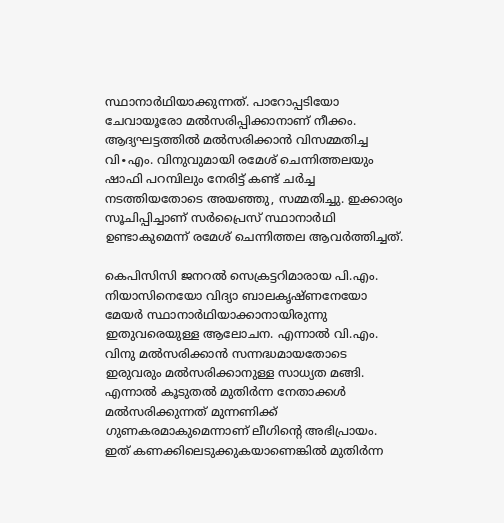സ്ഥാനാര്‍ഥിയാക്കുന്നത്. പാറോപ്പടിയോ ചേവായൂരോ മല്‍സരിപ്പിക്കാനാണ് നീക്കം. ആദ്യഘട്ടത്തില്‍ മല്‍സരിക്കാന്‍ വിസമ്മതിച്ച വി∙എം. വിനുവുമായി രമേശ് ചെന്നിത്തലയും ഷാഫി പറമ്പിലും നേരിട്ട് കണ്ട് ചര്‍ച്ച നടത്തിയതോടെ അയഞ്ഞു, സമ്മതിച്ചു. ഇക്കാര്യം സൂചിപ്പിച്ചാണ് സര്‍പ്രൈസ് സ്ഥാനാര്‍ഥി ഉണ്ടാകുമെന്ന് രമേശ് ചെന്നിത്തല ആവര്‍ത്തിച്ചത്.

കെപിസിസി ജനറല്‍ സെക്രട്ടറിമാരായ പി.എം. നിയാസിനെയോ വിദ്യാ ബാലകൃഷ്ണനേയോ  മേയര്‍ സ്ഥാനാര്‍ഥിയാക്കാനായിരുന്നു ഇതുവരെയുള്ള ആലോചന. എന്നാല്‍ വി.എം. വിനു മല്‍സരിക്കാന്‍ സന്നദ്ധമായതോടെ ഇരുവരും മല്‍സരിക്കാനുള്ള സാധ്യത മങ്ങി. എന്നാല്‍ കൂടുതല്‍ മുതിര്‍ന്ന നേതാക്കള്‍ മല്‍സരിക്കുന്നത് മുന്നണിക്ക് ഗുണകരമാകുമെന്നാണ് ലീഗിന്‍റെ അഭിപ്രായം. ഇത് കണക്കിലെടുക്കുകയാണെങ്കില്‍ മുതിര്‍ന്ന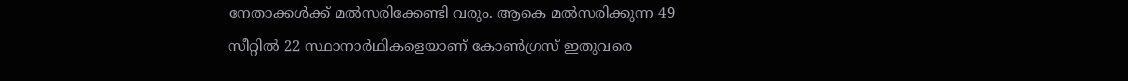നേതാക്കള്‍ക്ക് മല്‍സരിക്കേണ്ടി വരും. ആകെ മല്‍സരിക്കുന്ന 49 സീറ്റില്‍ 22 സ്ഥാനാര്‍ഥികളെയാണ് കോണ്‍ഗ്രസ് ഇതുവരെ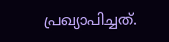പ്രഖ്യാപിച്ചത്.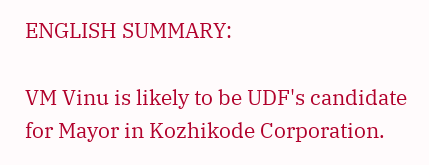ENGLISH SUMMARY:

VM Vinu is likely to be UDF's candidate for Mayor in Kozhikode Corporation.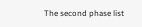The second phase list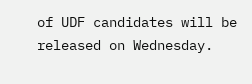of UDF candidates will be released on Wednesday.